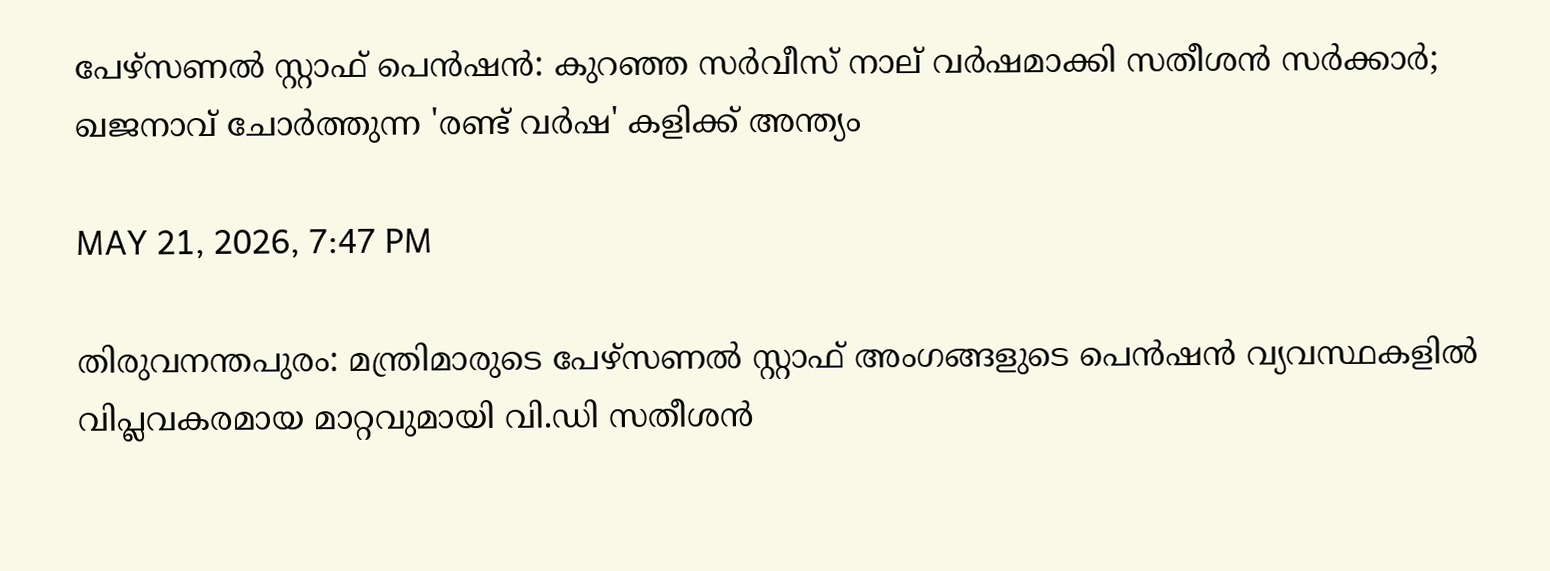പേഴ്‌സണല്‍ സ്റ്റാഫ് പെന്‍ഷന്‍: കുറഞ്ഞ സര്‍വീസ് നാല് വര്‍ഷമാക്കി സതീശന്‍ സര്‍ക്കാര്‍; ഖജനാവ് ചോര്‍ത്തുന്ന 'രണ്ട് വര്‍ഷ' കളിക്ക് അന്ത്യം

MAY 21, 2026, 7:47 PM

തിരുവനന്തപുരം: മന്ത്രിമാരുടെ പേഴ്‌സണല്‍ സ്റ്റാഫ് അംഗങ്ങളുടെ പെന്‍ഷന്‍ വ്യവസ്ഥകളില്‍ വിപ്ലവകരമായ മാറ്റവുമായി വി.ഡി സതീശന്‍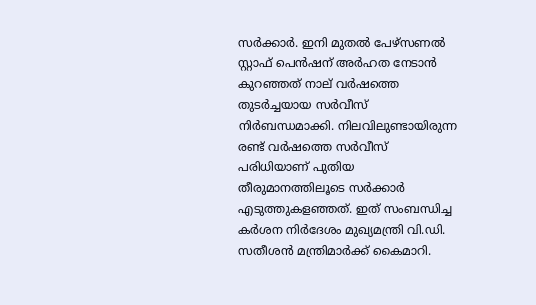സര്‍ക്കാര്‍. ഇനി മുതല്‍ പേഴ്‌സണല്‍ സ്റ്റാഫ് പെന്‍ഷന് അര്‍ഹത നേടാന്‍ കുറഞ്ഞത് നാല് വര്‍ഷത്തെ തുടര്‍ച്ചയായ സര്‍വീസ് നിര്‍ബന്ധമാക്കി. നിലവിലുണ്ടായിരുന്ന രണ്ട് വര്‍ഷത്തെ സര്‍വീസ് പരിധിയാണ് പുതിയ തീരുമാനത്തിലൂടെ സര്‍ക്കാര്‍ എടുത്തുകളഞ്ഞത്. ഇത് സംബന്ധിച്ച കര്‍ശന നിര്‍ദേശം മുഖ്യമന്ത്രി വി.ഡി. സതീശന്‍ മന്ത്രിമാര്‍ക്ക് കൈമാറി.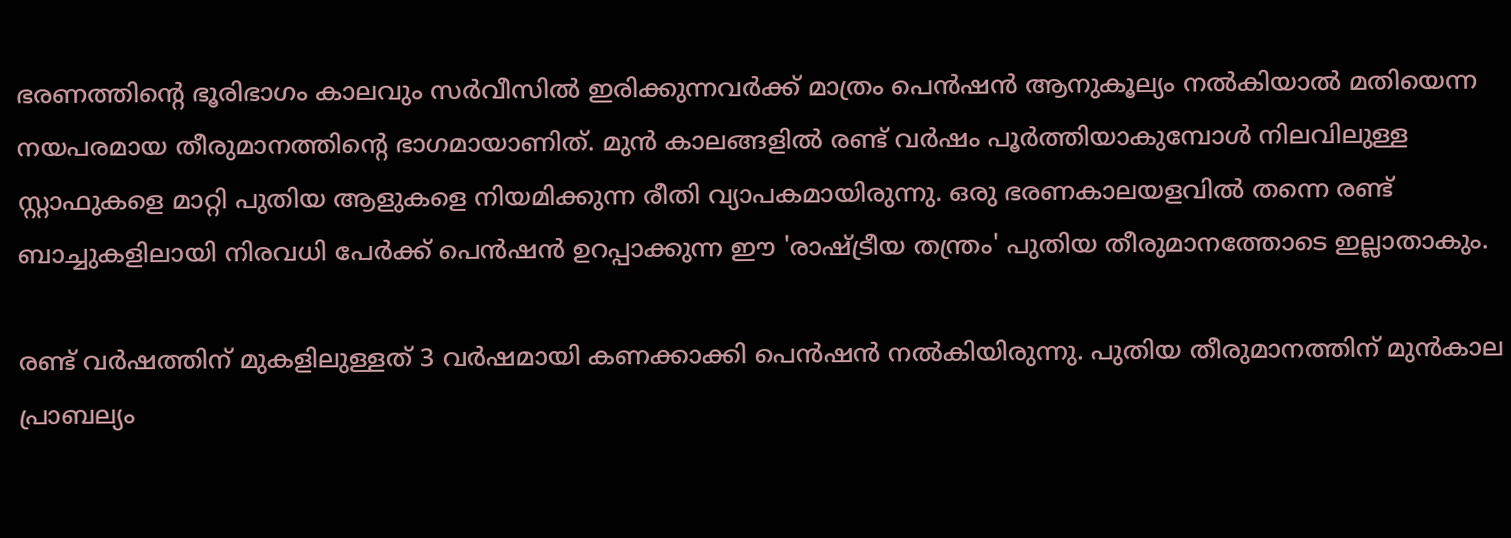ഭരണത്തിന്റെ ഭൂരിഭാഗം കാലവും സര്‍വീസില്‍ ഇരിക്കുന്നവര്‍ക്ക് മാത്രം പെന്‍ഷന്‍ ആനുകൂല്യം നല്‍കിയാല്‍ മതിയെന്ന നയപരമായ തീരുമാനത്തിന്റെ ഭാഗമായാണിത്. മുന്‍ കാലങ്ങളില്‍ രണ്ട് വര്‍ഷം പൂര്‍ത്തിയാകുമ്പോള്‍ നിലവിലുള്ള സ്റ്റാഫുകളെ മാറ്റി പുതിയ ആളുകളെ നിയമിക്കുന്ന രീതി വ്യാപകമായിരുന്നു. ഒരു ഭരണകാലയളവില്‍ തന്നെ രണ്ട് ബാച്ചുകളിലായി നിരവധി പേര്‍ക്ക് പെന്‍ഷന്‍ ഉറപ്പാക്കുന്ന ഈ 'രാഷ്ട്രീയ തന്ത്രം' പുതിയ തീരുമാനത്തോടെ ഇല്ലാതാകും.

രണ്ട് വര്‍ഷത്തിന് മുകളിലുള്ളത് 3 വര്‍ഷമായി കണക്കാക്കി പെന്‍ഷന്‍ നല്‍കിയിരുന്നു. പുതിയ തീരുമാനത്തിന് മുന്‍കാല പ്രാബല്യം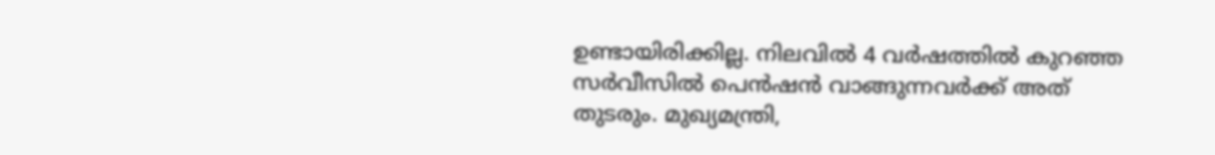ഉണ്ടായിരിക്കില്ല. നിലവില്‍ 4 വര്‍ഷത്തില്‍ കുറഞ്ഞ സര്‍വീസില്‍ പെന്‍ഷന്‍ വാങ്ങുന്നവര്‍ക്ക് അത് തുടരും. മുഖ്യമന്ത്രി,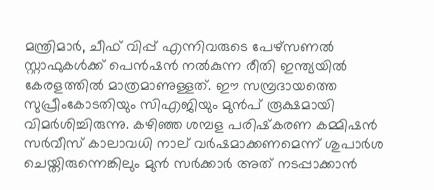മന്ത്രിമാര്‍, ചീഫ് വിപ്പ് എന്നിവരുടെ പേഴ്‌സണല്‍ സ്റ്റാഫുകള്‍ക്ക് പെന്‍ഷന്‍ നല്‍കുന്ന രീതി ഇന്ത്യയില്‍ കേരളത്തില്‍ മാത്രമാണുള്ളത്. ഈ സമ്പ്രദായത്തെ സുപ്രീംകോടതിയും സിഎജിയും മുന്‍പ് രൂക്ഷമായി വിമര്‍ശിച്ചിരുന്നു. കഴിഞ്ഞ ശമ്പള പരിഷ്‌കരണ കമ്മിഷന്‍ സര്‍വീസ് കാലാവധി നാല് വര്‍ഷമാക്കണമെന്ന് ശുപാര്‍ശ ചെയ്തിരുന്നെങ്കിലും മുന്‍ സര്‍ക്കാര്‍ അത് നടപ്പാക്കാന്‍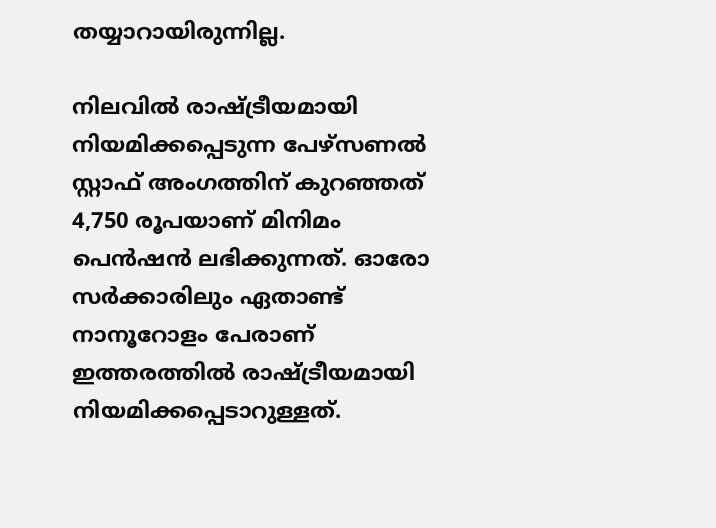തയ്യാറായിരുന്നില്ല.

നിലവില്‍ രാഷ്ട്രീയമായി നിയമിക്കപ്പെടുന്ന പേഴ്‌സണല്‍ സ്റ്റാഫ് അംഗത്തിന് കുറഞ്ഞത് 4,750 രൂപയാണ് മിനിമം പെന്‍ഷന്‍ ലഭിക്കുന്നത്. ഓരോ സര്‍ക്കാരിലും ഏതാണ്ട് നാനൂറോളം പേരാണ് ഇത്തരത്തില്‍ രാഷ്ട്രീയമായി നിയമിക്കപ്പെടാറുള്ളത്.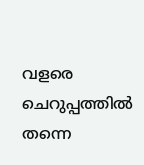വളരെ ചെറുപ്പത്തില്‍ തന്നെ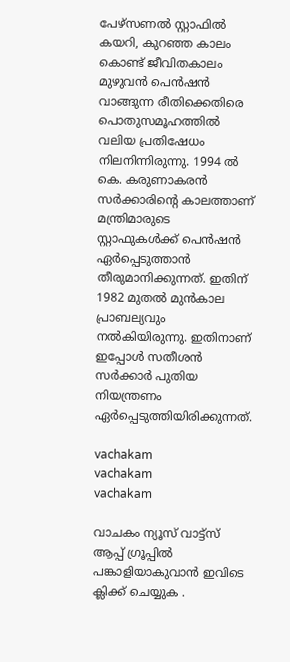പേഴ്‌സണല്‍ സ്റ്റാഫില്‍ കയറി, കുറഞ്ഞ കാലം കൊണ്ട് ജീവിതകാലം മുഴുവന്‍ പെന്‍ഷന്‍ വാങ്ങുന്ന രീതിക്കെതിരെ പൊതുസമൂഹത്തില്‍ വലിയ പ്രതിഷേധം നിലനിന്നിരുന്നു. 1994 ല്‍ കെ. കരുണാകരന്‍ സര്‍ക്കാരിന്റെ കാലത്താണ് മന്ത്രിമാരുടെ സ്റ്റാഫുകള്‍ക്ക് പെന്‍ഷന്‍ ഏര്‍പ്പെടുത്താന്‍ തീരുമാനിക്കുന്നത്. ഇതിന് 1982 മുതല്‍ മുന്‍കാല പ്രാബല്യവും നല്‍കിയിരുന്നു. ഇതിനാണ് ഇപ്പോള്‍ സതീശന്‍ സര്‍ക്കാര്‍ പുതിയ നിയന്ത്രണം ഏര്‍പ്പെടുത്തിയിരിക്കുന്നത്.

vachakam
vachakam
vachakam

വാചകം ന്യൂസ് വാട്ട്സ് ആപ്പ് ഗ്രൂപ്പിൽ പങ്കാളിയാകുവാൻ ഇവിടെ ക്ലിക്ക് ചെയ്യുക .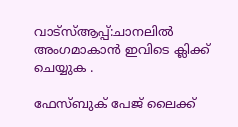വാട്സ്ആപ്പ്:ചാനലിൽ അംഗമാകാൻ ഇവിടെ ക്ലിക്ക് ചെയ്യുക .

ഫേസ്ബുക് പേജ് ലൈക്ക്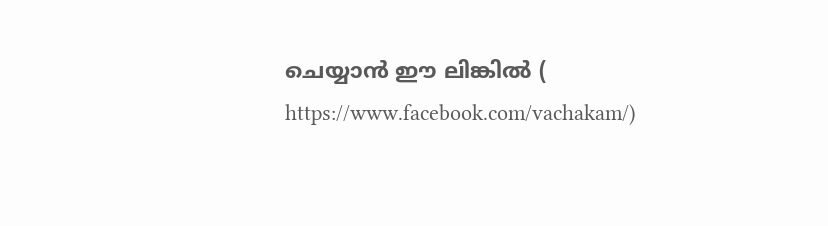ചെയ്യാൻ ഈ ലിങ്കിൽ (
https://www.facebook.com/vachakam/)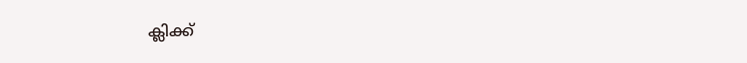ക്ലിക്ക്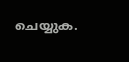ചെയ്യുക.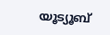യൂട്യൂബ്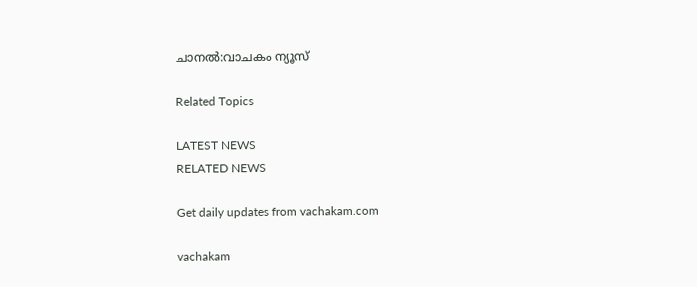ചാനൽ:വാചകം ന്യൂസ്

Related Topics

LATEST NEWS
RELATED NEWS

Get daily updates from vachakam.com

vachakam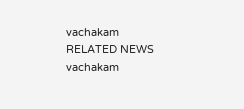vachakam
RELATED NEWS
vachakam